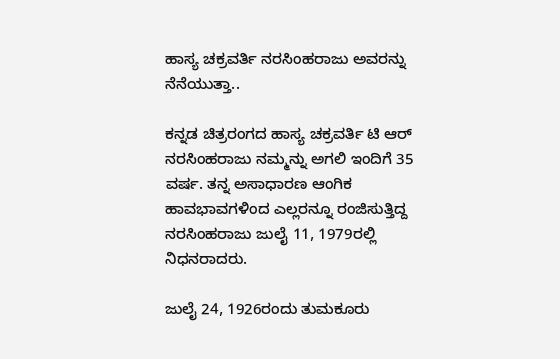ಹಾಸ್ಯ ಚಕ್ರವರ್ತಿ ನರಸಿಂಹರಾಜು ಅವರನ್ನು ನೆನೆಯುತ್ತಾ..

ಕನ್ನಡ ಚಿತ್ರರಂಗದ ಹಾಸ್ಯ ಚಕ್ರವರ್ತಿ ಟಿ ಆರ್ ನರಸಿಂಹರಾಜು ನಮ್ಮನ್ನು ಅಗಲಿ ಇಂದಿಗೆ 35 ವರ್ಷ. ತನ್ನ ಅಸಾಧಾರಣ ಆಂಗಿಕ ಹಾವಭಾವಗಳಿಂದ ಎಲ್ಲರನ್ನೂ ರಂಜಿಸುತ್ತಿದ್ದ ನರಸಿಂಹರಾಜು ಜುಲೈ 11, 1979ರಲ್ಲಿ ನಿಧನರಾದರು.

ಜುಲೈ 24, 1926ರಂದು ತುಮಕೂರು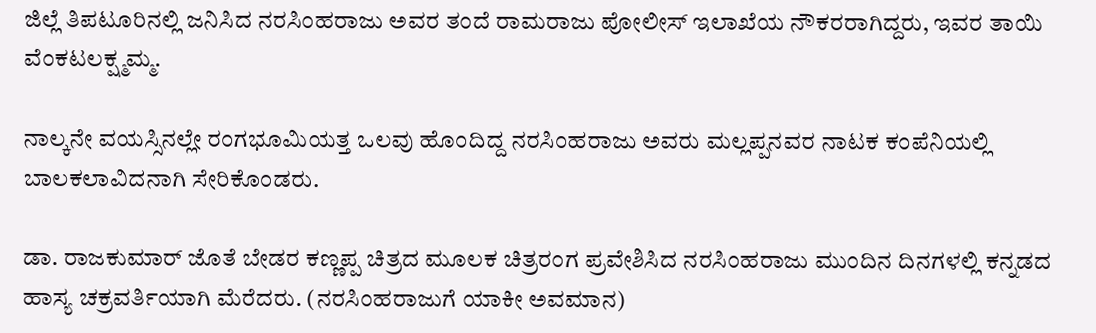ಜಿಲ್ಲೆ ತಿಪಟೂರಿನಲ್ಲಿ ಜನಿಸಿದ ನರಸಿಂಹರಾಜು ಅವರ ತಂದೆ ರಾಮರಾಜು ಪೋಲೀಸ್‌ ಇಲಾಖೆಯ ನೌಕರರಾಗಿದ್ದರು, ಇವರ ತಾಯಿ ವೆಂಕಟಲಕ್ಷ್ಮಮ್ಮ.

ನಾಲ್ಕನೇ ವಯಸ್ಸಿನಲ್ಲೇ ರಂಗಭೂಮಿಯತ್ತ ಒಲವು ಹೊಂದಿದ್ದ ನರಸಿಂಹರಾಜು ಅವರು ಮಲ್ಲಪ್ಪನವರ ನಾಟಕ ಕಂಪೆನಿಯಲ್ಲಿ ಬಾಲಕಲಾವಿದನಾಗಿ ಸೇರಿಕೊಂಡರು.

ಡಾ. ರಾಜಕುಮಾರ್ ಜೊತೆ ಬೇಡರ ಕಣ್ಣಪ್ಪ ಚಿತ್ರದ ಮೂಲಕ ಚಿತ್ರರಂಗ ಪ್ರವೇಶಿಸಿದ ನರಸಿಂಹರಾಜು ಮುಂದಿನ ದಿನಗಳಲ್ಲಿ ಕನ್ನಡದ ಹಾಸ್ಯ ಚಕ್ರವರ್ತಿಯಾಗಿ ಮೆರೆದರು. (ನರಸಿಂಹರಾಜುಗೆ ಯಾಕೀ ಅವಮಾನ)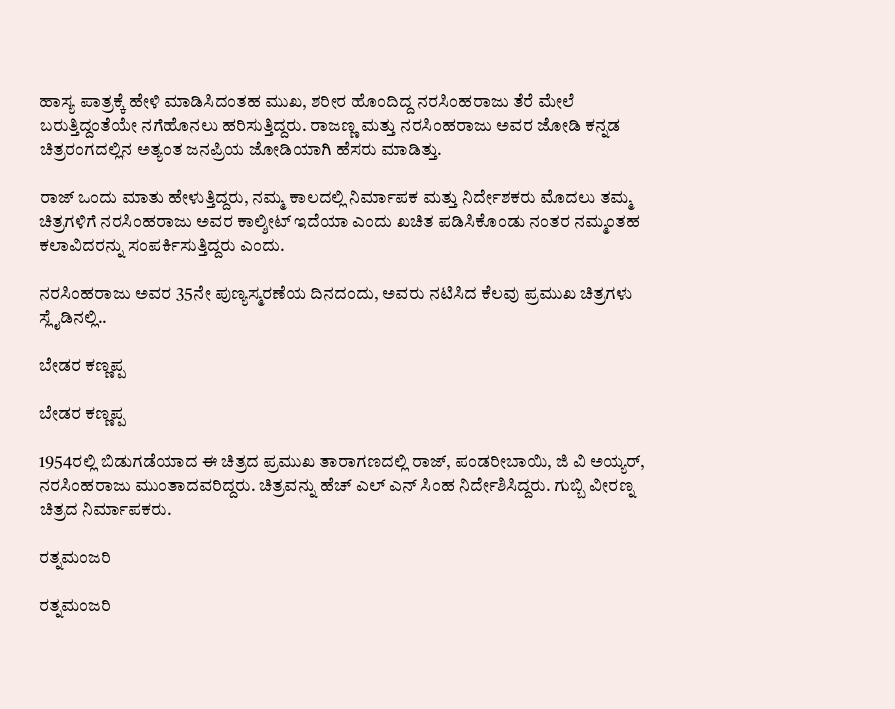ಹಾಸ್ಯ ಪಾತ್ರಕ್ಕೆ ಹೇಳಿ ಮಾಡಿಸಿದಂತಹ ಮುಖ, ಶರೀರ ಹೊಂದಿದ್ದ ನರಸಿಂಹರಾಜು ತೆರೆ ಮೇಲೆ ಬರುತ್ತಿದ್ದಂತೆಯೇ ನಗೆಹೊನಲು ಹರಿಸುತ್ತಿದ್ದರು. ರಾಜಣ್ಣ ಮತ್ತು ನರಸಿಂಹರಾಜು ಅವರ ಜೋಡಿ ಕನ್ನಡ ಚಿತ್ರರಂಗದಲ್ಲಿನ ಅತ್ಯಂತ ಜನಪ್ರಿಯ ಜೋಡಿಯಾಗಿ ಹೆಸರು ಮಾಡಿತ್ತು.

ರಾಜ್ ಒಂದು ಮಾತು ಹೇಳುತ್ತಿದ್ದರು, ನಮ್ಮ ಕಾಲದಲ್ಲಿ ನಿರ್ಮಾಪಕ ಮತ್ತು ನಿರ್ದೇಶಕರು ಮೊದಲು ತಮ್ಮ ಚಿತ್ರಗಳಿಗೆ ನರಸಿಂಹರಾಜು ಅವರ ಕಾಲ್ಶೀಟ್ ಇದೆಯಾ ಎಂದು ಖಚಿತ ಪಡಿಸಿಕೊಂಡು ನಂತರ ನಮ್ಮಂತಹ ಕಲಾವಿದರನ್ನು ಸಂಪರ್ಕಿಸುತ್ತಿದ್ದರು ಎಂದು.

ನರಸಿಂಹರಾಜು ಅವರ 35ನೇ ಪುಣ್ಯಸ್ಮರಣೆಯ ದಿನದಂದು, ಅವರು ನಟಿಸಿದ ಕೆಲವು ಪ್ರಮುಖ ಚಿತ್ರಗಳು ಸ್ಲೈಡಿನಲ್ಲಿ..

ಬೇಡರ ಕಣ್ಣಪ್ಪ

ಬೇಡರ ಕಣ್ಣಪ್ಪ

1954ರಲ್ಲಿ ಬಿಡುಗಡೆಯಾದ ಈ ಚಿತ್ರದ ಪ್ರಮುಖ ತಾರಾಗಣದಲ್ಲಿ ರಾಜ್, ಪಂಡರೀಬಾಯಿ, ಜಿ ವಿ ಅಯ್ಯರ್, ನರಸಿಂಹರಾಜು ಮುಂತಾದವರಿದ್ದರು. ಚಿತ್ರವನ್ನು ಹೆಚ್ ಎಲ್ ಎನ್ ಸಿಂಹ ನಿರ್ದೇಶಿಸಿದ್ದರು. ಗುಬ್ಬಿ ವೀರಣ್ನ ಚಿತ್ರದ ನಿರ್ಮಾಪಕರು.

ರತ್ನಮಂಜರಿ

ರತ್ನಮಂಜರಿ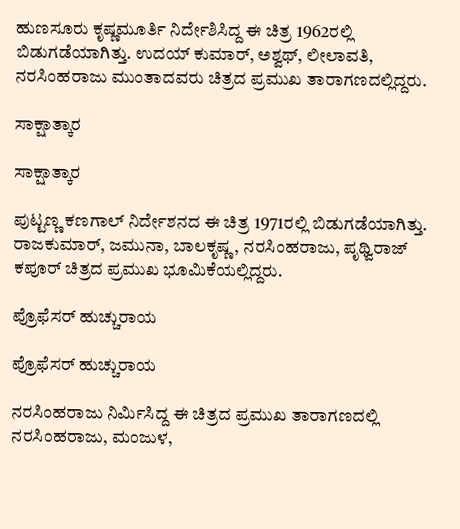ಹುಣಸೂರು ಕೃಷ್ಣಮೂರ್ತಿ ನಿರ್ದೇಶಿಸಿದ್ದ ಈ ಚಿತ್ರ 1962ರಲ್ಲಿ ಬಿಡುಗಡೆಯಾಗಿತ್ತು. ಉದಯ್ ಕುಮಾರ್, ಅಶ್ವಥ್, ಲೀಲಾವತಿ, ನರಸಿಂಹರಾಜು ಮುಂತಾದವರು ಚಿತ್ರದ ಪ್ರಮುಖ ತಾರಾಗಣದಲ್ಲಿದ್ದರು.

ಸಾಕ್ಷಾತ್ಕಾರ

ಸಾಕ್ಷಾತ್ಕಾರ

ಪುಟ್ಟಣ್ಣ ಕಣಗಾಲ್ ನಿರ್ದೇಶನದ ಈ ಚಿತ್ರ 1971ರಲ್ಲಿ ಬಿಡುಗಡೆಯಾಗಿತ್ತು. ರಾಜಕುಮಾರ್, ಜಮುನಾ, ಬಾಲಕೃಷ್ಣ, ನರಸಿಂಹರಾಜು, ಪೃಥ್ವಿರಾಜ್ ಕಪೂರ್ ಚಿತ್ರದ ಪ್ರಮುಖ ಭೂಮಿಕೆಯಲ್ಲಿದ್ದರು.

ಪ್ರೊಫೆಸರ್ ಹುಚ್ಚುರಾಯ

ಪ್ರೊಫೆಸರ್ ಹುಚ್ಚುರಾಯ

ನರಸಿಂಹರಾಜು ನಿರ್ಮಿಸಿದ್ದ ಈ ಚಿತ್ರದ ಪ್ರಮುಖ ತಾರಾಗಣದಲ್ಲಿ ನರಸಿಂಹರಾಜು, ಮಂಜುಳ,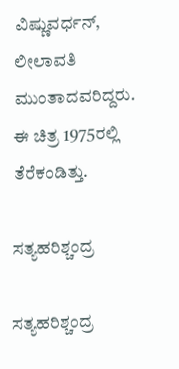ವಿಷ್ಣುವರ್ಧನ್, ಲೀಲಾವತಿ ಮುಂತಾದವರಿದ್ದರು. ಈ ಚಿತ್ರ 1975ರಲ್ಲಿ ತೆರೆಕಂಡಿತ್ತು.

ಸತ್ಯಹರಿಶ್ಚಂದ್ರ

ಸತ್ಯಹರಿಶ್ಚಂದ್ರ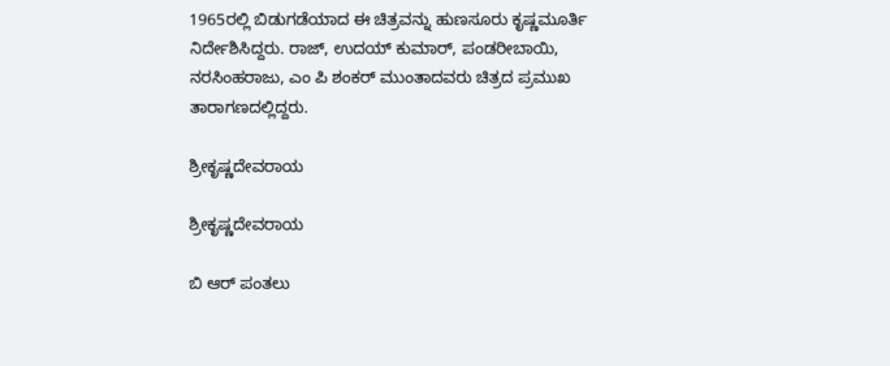1965ರಲ್ಲಿ ಬಿಡುಗಡೆಯಾದ ಈ ಚಿತ್ರವನ್ನು ಹುಣಸೂರು ಕೃಷ್ಣಮೂರ್ತಿ ನಿರ್ದೇಶಿಸಿದ್ದರು. ರಾಜ್, ಉದಯ್ ಕುಮಾರ್, ಪಂಡರೀಬಾಯಿ, ನರಸಿಂಹರಾಜು, ಎಂ ಪಿ ಶಂಕರ್ ಮುಂತಾದವರು ಚಿತ್ರದ ಪ್ರಮುಖ ತಾರಾಗಣದಲ್ಲಿದ್ದರು.

ಶ್ರೀಕೃಷ್ಣದೇವರಾಯ

ಶ್ರೀಕೃಷ್ಣದೇವರಾಯ

ಬಿ ಆರ್ ಪಂತಲು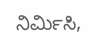ನಿರ್ಮಿಸಿ,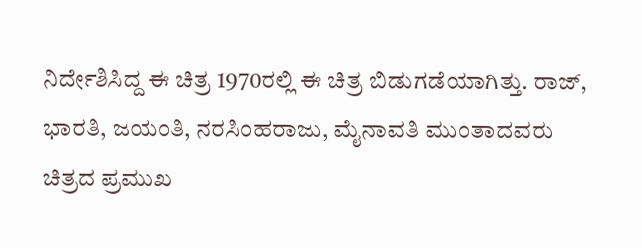ನಿರ್ದೇಶಿಸಿದ್ದ ಈ ಚಿತ್ರ 1970ರಲ್ಲಿ ಈ ಚಿತ್ರ ಬಿಡುಗಡೆಯಾಗಿತ್ತು. ರಾಜ್, ಭಾರತಿ, ಜಯಂತಿ, ನರಸಿಂಹರಾಜು, ಮೈನಾವತಿ ಮುಂತಾದವರು ಚಿತ್ರದ ಪ್ರಮುಖ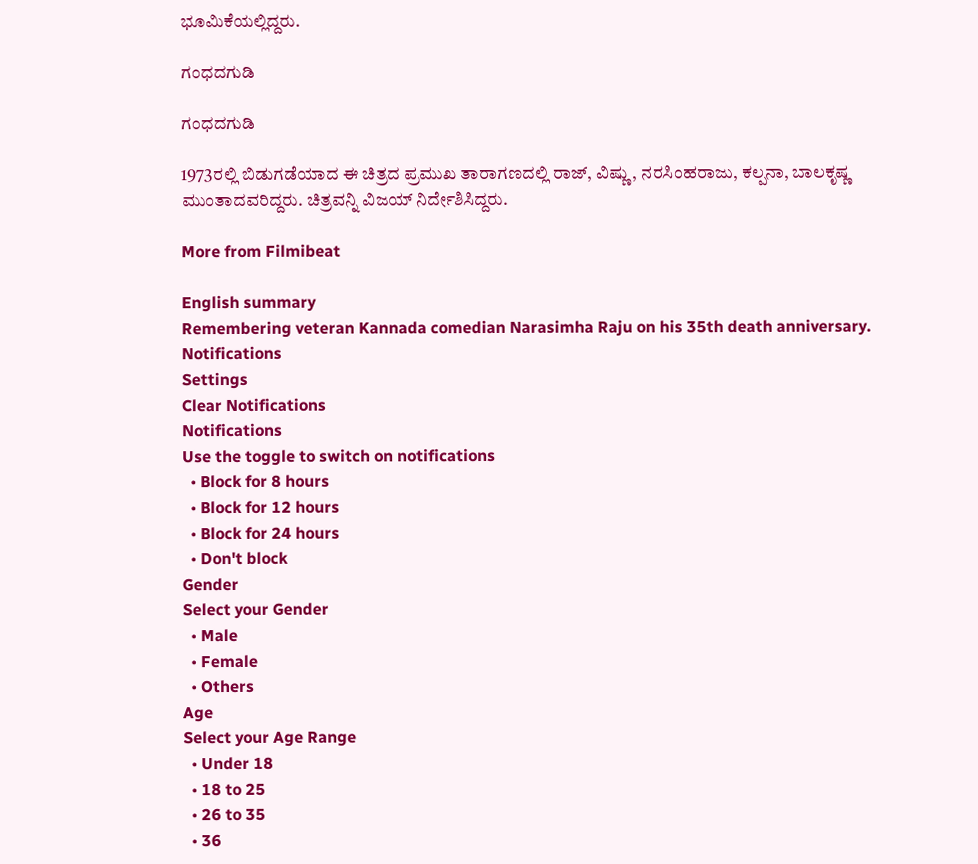ಭೂಮಿಕೆಯಲ್ಲಿದ್ದರು.

ಗಂಧದಗುಡಿ

ಗಂಧದಗುಡಿ

1973ರಲ್ಲಿ ಬಿಡುಗಡೆಯಾದ ಈ ಚಿತ್ರದ ಪ್ರಮುಖ ತಾರಾಗಣದಲ್ಲಿ ರಾಜ್, ವಿಷ್ಣು, ನರಸಿಂಹರಾಜು, ಕಲ್ಪನಾ, ಬಾಲಕೃಷ್ಣ ಮುಂತಾದವರಿದ್ದರು. ಚಿತ್ರವನ್ನಿ ವಿಜಯ್ ನಿರ್ದೇಶಿಸಿದ್ದರು.

More from Filmibeat

English summary
Remembering veteran Kannada comedian Narasimha Raju on his 35th death anniversary.
Notifications
Settings
Clear Notifications
Notifications
Use the toggle to switch on notifications
  • Block for 8 hours
  • Block for 12 hours
  • Block for 24 hours
  • Don't block
Gender
Select your Gender
  • Male
  • Female
  • Others
Age
Select your Age Range
  • Under 18
  • 18 to 25
  • 26 to 35
  • 36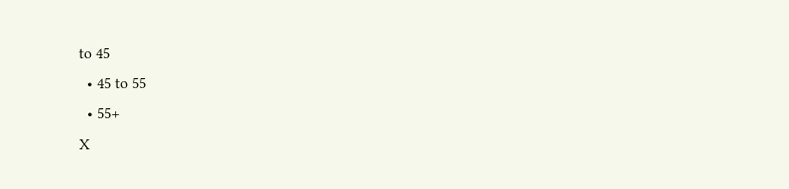to 45
  • 45 to 55
  • 55+
X